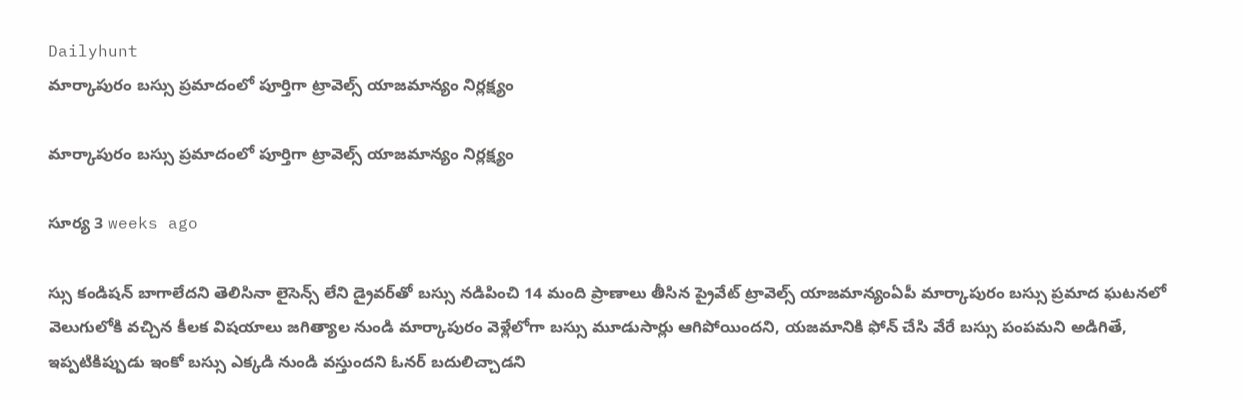Dailyhunt
మార్కాపురం బస్సు ప్రమాదంలో పూర్తిగా ట్రావెల్స్ యాజమాన్యం నిర్లక్ష్యం

మార్కాపురం బస్సు ప్రమాదంలో పూర్తిగా ట్రావెల్స్ యాజమాన్యం నిర్లక్ష్యం

సూర్య 3 weeks ago

స్సు కండిషన్ బాగాలేదని తెలిసినా లైసెన్స్ లేని డ్రైవర్‌తో బస్సు నడిపించి 14 మంది ప్రాణాలు తీసిన ప్రైవేట్ ట్రావెల్స్ యాజమాన్యంఏపీ మార్కాపురం బస్సు ప్రమాద ఘటనలో వెలుగులోకి వచ్చిన కీలక విషయాలు జగిత్యాల నుండి మార్కాపురం వెళ్లేలోగా బస్సు మూడుసార్లు ఆగిపోయిందని, యజమానికి ఫోన్ చేసి వేరే బస్సు పంపమని అడిగితే, ఇప్పటికిప్పుడు ఇంకో బస్సు ఎక్కడి నుండి వస్తుందని ఓనర్ బదులిచ్చాడని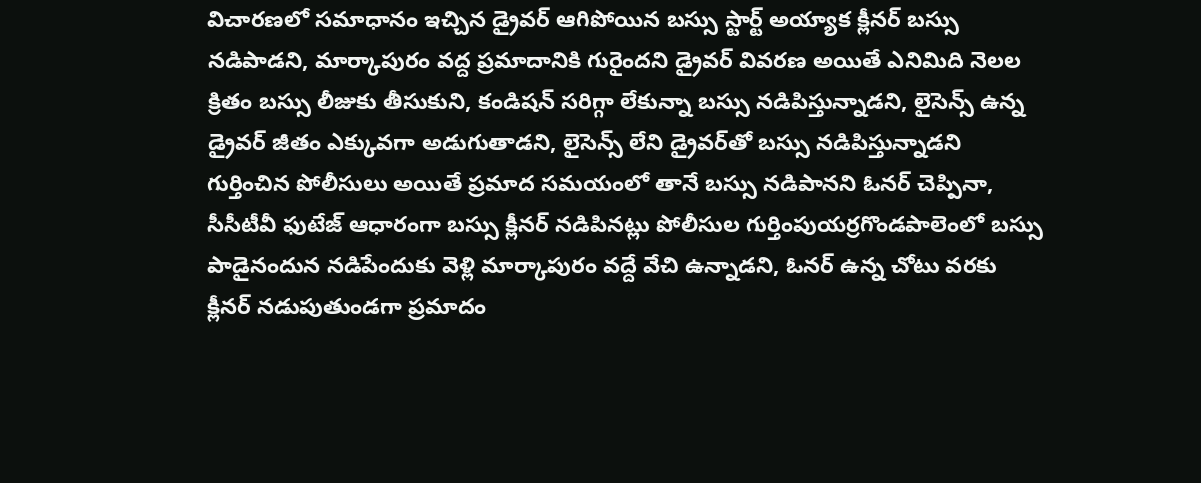విచారణలో సమాధానం ఇచ్చిన డ్రైవర్ ఆగిపోయిన బస్సు స్టార్ట్ అయ్యాక క్లీనర్ బస్సు నడిపాడని, మార్కాపురం వద్ద ప్రమాదానికి గురైందని డ్రైవర్ వివరణ అయితే ఎనిమిది నెలల క్రితం బస్సు లీజుకు తీసుకుని, కండిషన్ సరిగ్గా లేకున్నా బస్సు నడిపిస్తున్నాడని, లైసెన్స్ ఉన్న డ్రైవర్ జీతం ఎక్కువగా అడుగుతాడని, లైసెన్స్ లేని డ్రైవర్‌తో బస్సు నడిపిస్తున్నాడని గుర్తించిన పోలీసులు అయితే ప్రమాద సమయంలో తానే బస్సు నడిపానని ఓనర్ చెప్పినా, సీసీటీవీ ఫుటేజ్ ఆధారంగా బస్సు క్లీనర్ నడిపినట్లు పోలీసుల గుర్తింపుయర్రగొండపాలెంలో బస్సు పాడైనందున నడిపేందుకు వెళ్లి మార్కాపురం వద్దే వేచి ఉన్నాడని, ఓనర్ ఉన్న చోటు వరకు క్లీనర్ నడుపుతుండగా ప్రమాదం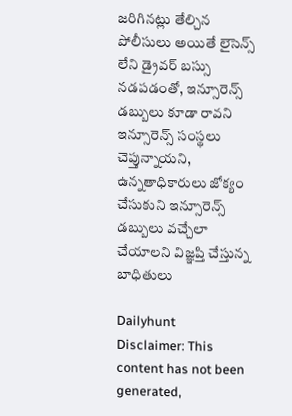జరిగినట్లు తేల్చిన పోలీసులు అయితే లైసెన్స్ లేని డ్రైవర్ బస్సు నడపడంతో, ఇన్సూరెన్స్ డబ్బులు కూడా రావని ఇన్సూరెన్స్ సంస్థలు చెప్తున్నాయని, ఉన్నతాధికారులు జోక్యం చేసుకుని ఇన్సూరెన్స్ డబ్బులు వచ్చేలా చేయాలని విజ్ఞప్తి చేస్తున్న బాధితులు

Dailyhunt
Disclaimer: This content has not been generated,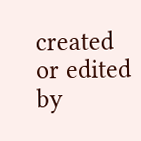created or edited by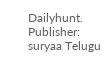Dailyhunt. Publisher: suryaa Telugu